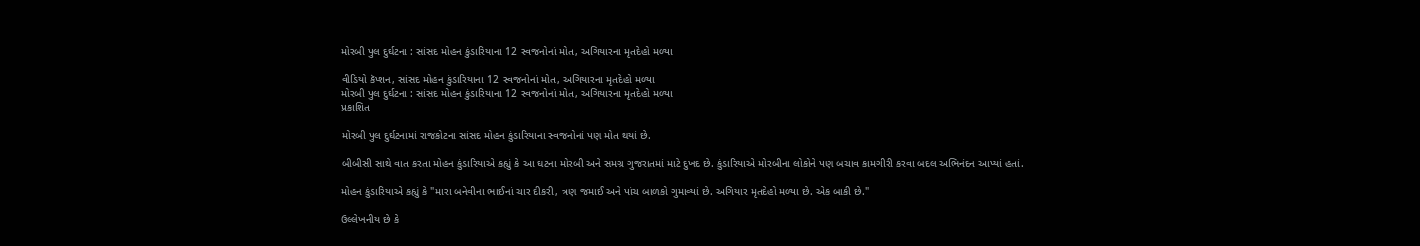મોરબી પુલ દુર્ઘટના : સાંસદ મોહન કુંડારિયાના 12 સ્વજનોનાં મોત, અગિયારના મૃતદેહો મળ્યા

વીડિયો કૅપ્શન, સાંસદ મોહન કુંડારિયાના 12 સ્વજનોનાં મોત, અગિયારના મૃતદેહો મળ્યા
મોરબી પુલ દુર્ઘટના : સાંસદ મોહન કુંડારિયાના 12 સ્વજનોનાં મોત, અગિયારના મૃતદેહો મળ્યા
પ્રકાશિત

મોરબી પુલ દુર્ઘટનામાં રાજકોટના સાંસદ મોહન કુંડારિયાના સ્વજનોનાં પણ મોત થયાં છે.

બીબીસી સાથે વાત કરતા મોહન કુંડારિયાએ કહ્યું કે આ ઘટના મોરબી અને સમગ્ર ગુજરાતમાં માટે દુખદ છે. કુંડારિયાએ મોરબીના લોકોને પણ બચાવ કામગીરી કરવા બદલ અભિનંદન આપ્યાં હતાં.

મોહન કુંડારિયાએ કહ્યું કે "મારા બનેવીના ભાઈનાં ચાર દીકરી, ત્રણ જમાઈ અને પાંચ બાળકો ગુમાવ્યાં છે. અગિયાર મૃતદેહો મળ્યા છે. એક બાકી છે."

ઉલ્લેખનીય છે કે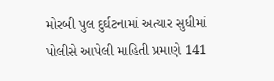મોરબી પુલ દુર્ઘટનામાં અત્યાર સુધીમાં પોલીસે આપેલી માહિતી પ્રમાણે 141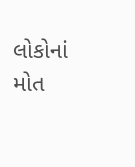લોકોનાં મોત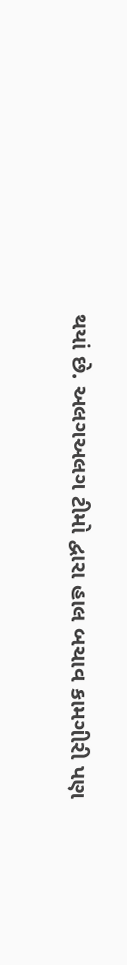થયાં છે. અલગઅલગ ટીમો દ્વારા હાલ બચાવ કામગીરી પણ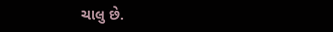ચાલુ છે.